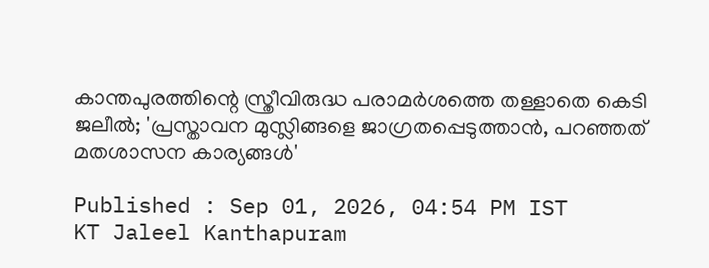കാന്തപുരത്തിന്റെ സ്ത്രീവിരുദ്ധ പരാമർശത്തെ തള്ളാതെ കെടി ജലീൽ; 'പ്രസ്താവന മുസ്ലിങ്ങളെ ജാഗ്രതപ്പെടുത്താൻ, പറഞ്ഞത് മതശാസന കാര്യങ്ങള്‍'

Published : Sep 01, 2026, 04:54 PM IST
KT Jaleel Kanthapuram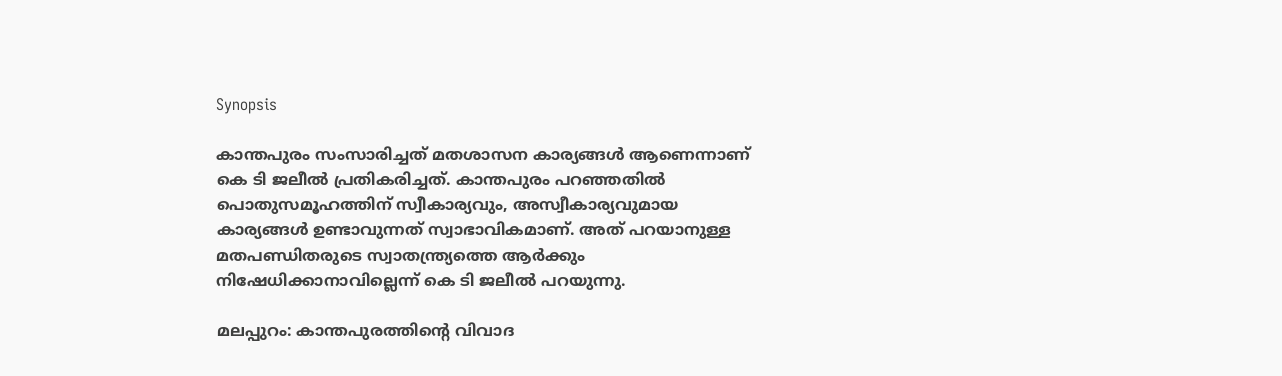Synopsis

കാന്തപുരം സംസാരിച്ചത് മതശാസന കാര്യങ്ങൾ ആണെന്നാണ് കെ ടി ജലീൽ പ്രതികരിച്ചത്. കാന്തപുരം പറഞ്ഞതിൽ പൊതുസമൂഹത്തിന് സ്വീകാര്യവും, അസ്വീകാര്യവുമായ കാര്യങ്ങൾ ഉണ്ടാവുന്നത് സ്വാഭാവികമാണ്. അത് പറയാനുള്ള മതപണ്ഡിതരുടെ സ്വാതന്ത്ര്യത്തെ ആർക്കും നിഷേധിക്കാനാവില്ലെന്ന് കെ ടി ജലീൽ പറയുന്നു.

മലപ്പുറം: കാന്തപുരത്തിന്‍റെ വിവാദ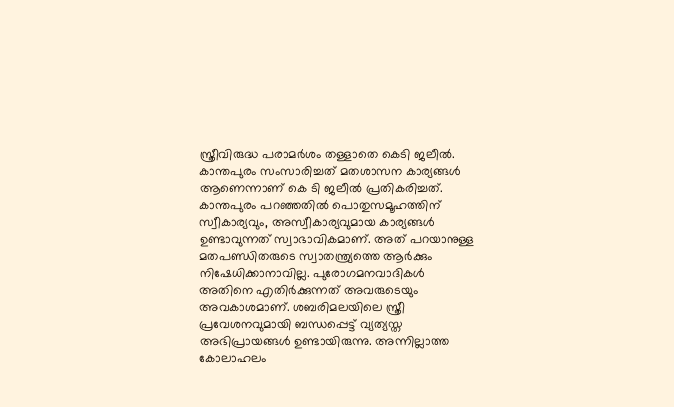സ്ത്രീവിരുദ്ധ പരാമർശം തള്ളാതെ കെടി ജലീൽ. കാന്തപുരം സംസാരിച്ചത് മതശാസന കാര്യങ്ങൾ ആണെന്നാണ് കെ ടി ജലീൽ പ്രതികരിച്ചത്. കാന്തപുരം പറഞ്ഞതിൽ പൊതുസമൂഹത്തിന് സ്വീകാര്യവും, അസ്വീകാര്യവുമായ കാര്യങ്ങൾ ഉണ്ടാവുന്നത് സ്വാഭാവികമാണ്. അത് പറയാനുള്ള മതപണ്ഡിതരുടെ സ്വാതന്ത്ര്യത്തെ ആർക്കും നിഷേധിക്കാനാവില്ല. പുരോഗമനവാദികൾ അതിനെ എതിർക്കുന്നത് അവരുടെയും അവകാശമാണ്. ശബരിമലയിലെ സ്ത്രീ പ്രവേശനവുമായി ബന്ധപ്പെട്ട് വ്യത്യസ്ത അഭിപ്രായങ്ങൾ ഉണ്ടായിരുന്നു. അന്നില്ലാത്ത കോലാഹലം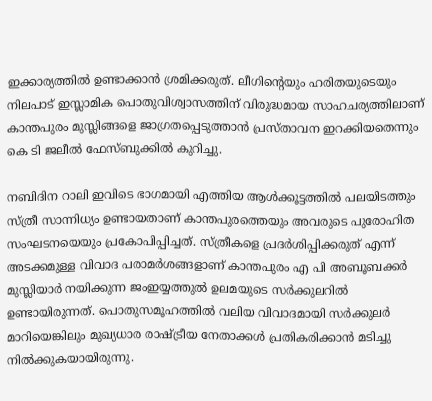ഇക്കാര്യത്തിൽ ഉണ്ടാക്കാൻ ശ്രമിക്കരുത്. ലീഗിന്റെയും ഹരിതയുടെയും നിലപാട് ഇസ്ലാമിക പൊതുവിശ്വാസത്തിന് വിരുദ്ധമായ സാഹചര്യത്തിലാണ് കാന്തപുരം മുസ്ലിങ്ങളെ ജാഗ്രതപ്പെടുത്താൻ പ്രസ്താവന ഇറക്കിയതെന്നും കെ ടി ജലീൽ ഫേസ്ബുക്കില്‍ കുറിച്ചു.

നബിദിന റാലി ഇവിടെ ഭാഗമായി എത്തിയ ആൾക്കൂട്ടത്തിൽ പലയിടത്തും സ്ത്രീ സാന്നിധ്യം ഉണ്ടായതാണ് കാന്തപുരത്തെയും അവരുടെ പുരോഹിത സംഘടനയെയും പ്രകോപിപ്പിച്ചത്. സ്ത്രീകളെ പ്രദർശിപ്പിക്കരുത് എന്ന് അടക്കമുള്ള വിവാദ പരാമർശങ്ങളാണ് കാന്തപുരം എ പി അബൂബക്കർ മുസ്ലിയാർ നയിക്കുന്ന ജംഇയ്യത്തുൽ ഉലമയുടെ സർക്കുലറിൽ ഉണ്ടായിരുന്നത്. പൊതുസമൂഹത്തിൽ വലിയ വിവാദമായി സർക്കുലർ മാറിയെങ്കിലും മുഖ്യധാര രാഷ്ട്രീയ നേതാക്കൾ പ്രതികരിക്കാൻ മടിച്ചു നിൽക്കുകയായിരുന്നു.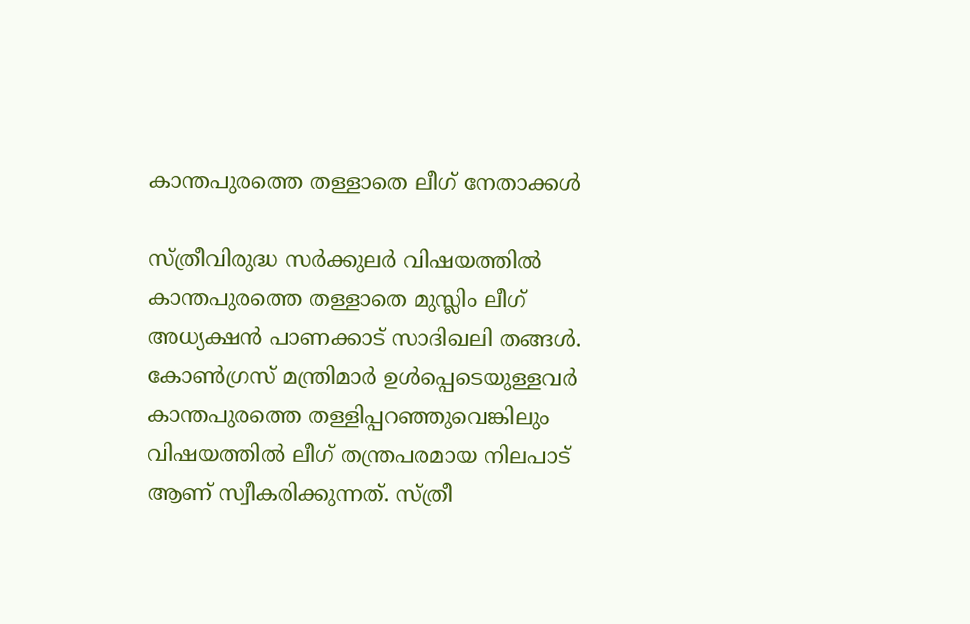കാന്തപുരത്തെ തള്ളാതെ ലീഗ് നേതാക്കൾ

സ്ത്രീവിരുദ്ധ സർക്കുലർ വിഷയത്തിൽ കാന്തപുരത്തെ തള്ളാതെ മുസ്ലിം ലീഗ് അധ്യക്ഷൻ പാണക്കാട് സാദിഖലി തങ്ങൾ. കോൺഗ്രസ് മന്ത്രിമാർ ഉൾപ്പെടെയുള്ളവർ കാന്തപുരത്തെ തള്ളിപ്പറഞ്ഞുവെങ്കിലും വിഷയത്തിൽ ലീഗ് തന്ത്രപരമായ നിലപാട് ആണ് സ്വീകരിക്കുന്നത്. സ്ത്രീ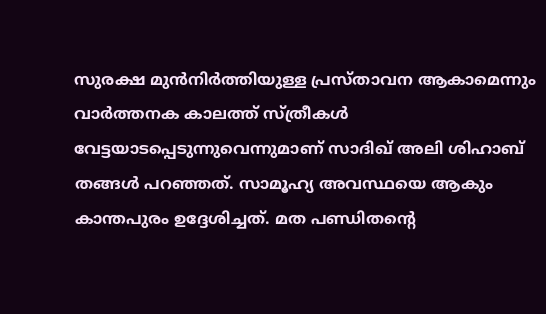സുരക്ഷ മുൻനിർത്തിയുള്ള പ്രസ്താവന ആകാമെന്നും വാർത്തനക കാലത്ത് സ്ത്രീകൾ വേട്ടയാടപ്പെടുന്നുവെന്നുമാണ് സാദിഖ് അലി ശിഹാബ് തങ്ങൾ പറഞ്ഞത്. സാമൂഹ്യ അവസ്ഥയെ ആകും കാന്തപുരം ഉദ്ദേശിച്ചത്. മത പണ്ഡിതന്റെ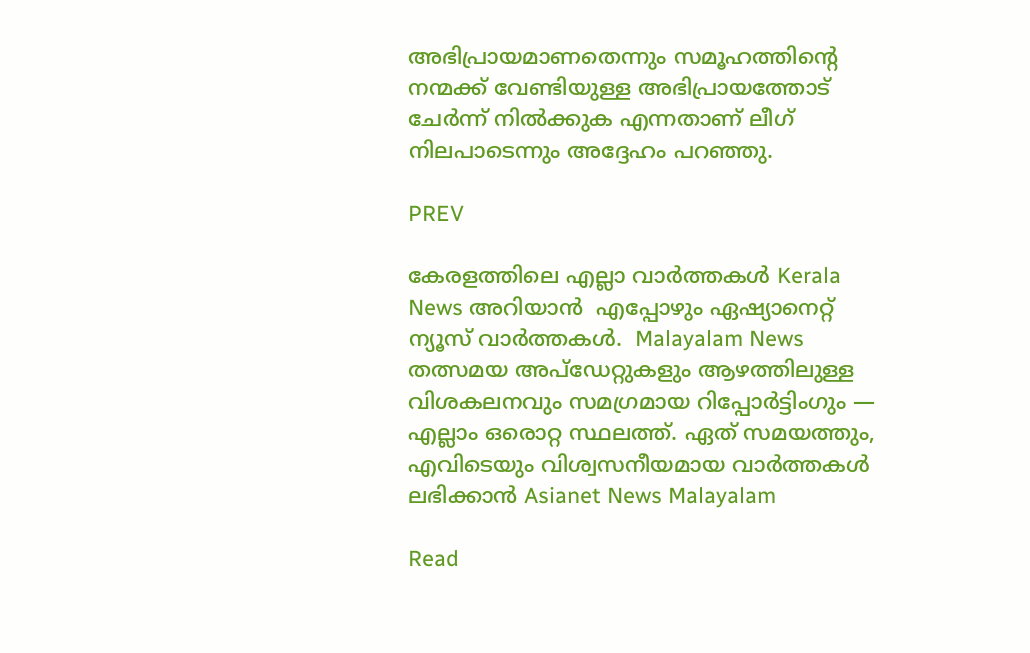അഭിപ്രായമാണതെന്നും സമൂഹത്തിന്റെ നന്മക്ക് വേണ്ടിയുള്ള അഭിപ്രായത്തോട് ചേർന്ന് നിൽക്കുക എന്നതാണ് ലീഗ് നിലപാടെന്നും അദ്ദേഹം പറഞ്ഞു.

PREV

കേരളത്തിലെ എല്ലാ വാർത്തകൾ Kerala News അറിയാൻ  എപ്പോഴും ഏഷ്യാനെറ്റ് ന്യൂസ് വാർത്തകൾ.  Malayalam News   തത്സമയ അപ്‌ഡേറ്റുകളും ആഴത്തിലുള്ള വിശകലനവും സമഗ്രമായ റിപ്പോർട്ടിംഗും — എല്ലാം ഒരൊറ്റ സ്ഥലത്ത്. ഏത് സമയത്തും, എവിടെയും വിശ്വസനീയമായ വാർത്തകൾ ലഭിക്കാൻ Asianet News Malayalam

Read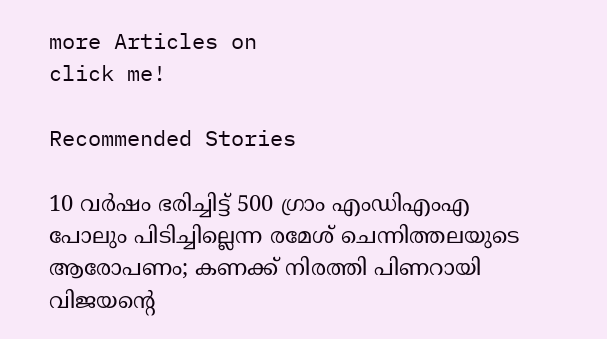more Articles on
click me!

Recommended Stories

10 വർഷം ഭരിച്ചിട്ട് 500 ഗ്രാം എംഡിഎംഎ പോലും പിടിച്ചില്ലെന്ന രമേശ് ചെന്നിത്തലയുടെ ആരോപണം; കണക്ക് നിരത്തി പിണറായി വിജയന്‍റെ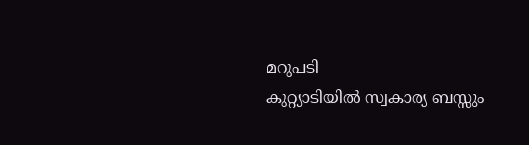മറുപടി
കുറ്റ്യാടിയിൽ സ്വകാര്യ ബസ്സും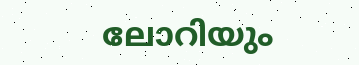ലോറിയും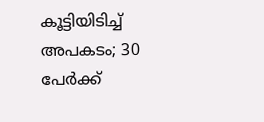കൂട്ടിയിടിച്ച് അപകടം; 30 പേർക്ക്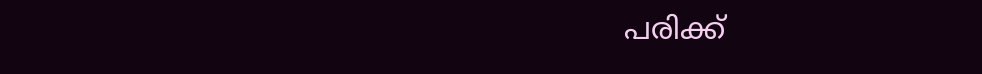പരിക്ക്